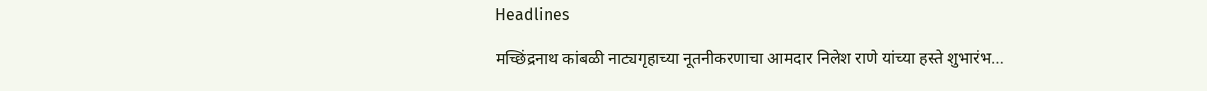Headlines

मच्छिंद्रनाथ कांबळी नाट्यगृहाच्या नूतनीकरणाचा आमदार निलेश राणे यांच्या हस्ते शुभारंभ…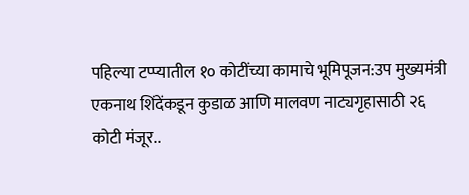पहिल्या टप्प्यातील १० कोटींच्या कामाचे भूमिपूजन:उप मुख्यमंत्री एकनाथ शिंदेंकडून कुडाळ आणि मालवण नाट्यगृहासाठी २६ कोटी मंजूर..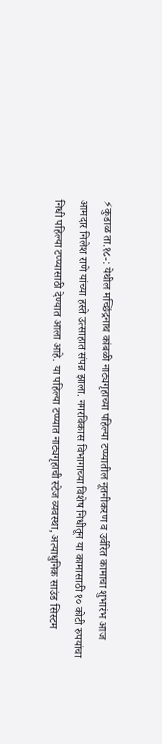⚡कुडाळ ता.१८-: येथील मच्छिंद्रनाथ कांबळी नाट्यगृहाच्या पहिल्या टप्प्यातील नूतनीकरण व उर्वरित कामाचा शुभारंभ आज आमदार निलेश राणे यांच्या हस्ते उत्साहात संपन्न झाला. नगरविकास विभागाच्या विशेष निधीतून या कामासाठी १० कोटी रुपयांचा निधी पहिल्या टप्प्यासाठी देण्यात आला आहे. या पहिल्या टप्प्यात नाट्यगृहाची स्टेज व्यवस्था, अत्याधुनिक साउंड सिस्टम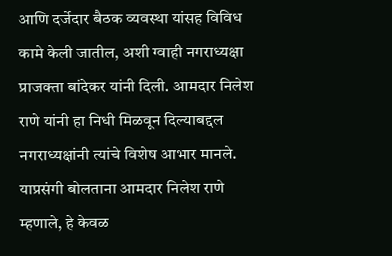आणि दर्जेदार बैठक व्यवस्था यांसह विविध कामे केली जातील, अशी ग्वाही नगराध्यक्षा प्राजक्ता बांदेकर यांनी दिली. आमदार निलेश राणे यांनी हा निधी मिळवून दिल्याबद्दल नगराध्यक्षांनी त्यांचे विशेष आभार मानले.
याप्रसंगी बोलताना आमदार निलेश राणे म्हणाले, हे केवळ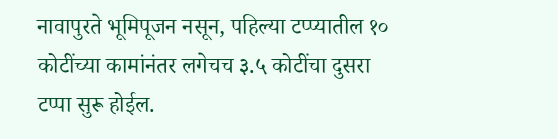नावापुरते भूमिपूजन नसून, पहिल्या टप्प्यातील १० कोटींच्या कामांनंतर लगेचच ३.५ कोटींचा दुसरा टप्पा सुरू होईल.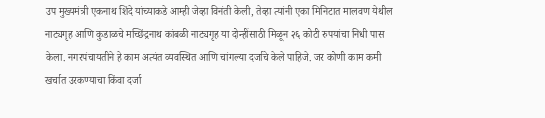उप मुख्यमंत्री एकनाथ शिंदे यांच्याकडे आम्ही जेव्हा विनंती केली, तेव्हा त्यांनी एका मिनिटात मालवण येथील नाट्यगृह आणि कुडाळचे मच्छिंद्रनाथ कांबळी नाट्यगृह या दोन्हींसाठी मिळून २६ कोटी रुपयांचा निधी पास केला. नगरपंचायतीने हे काम अत्यंत व्यवस्थित आणि चांगल्या दर्जाचे केले पाहिजे. जर कोणी काम कमी खर्चात उरकण्याचा किंवा दर्जा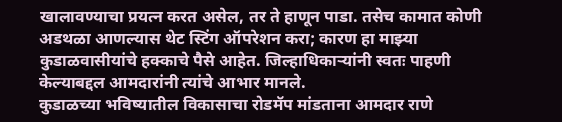खालावण्याचा प्रयत्न करत असेल, तर ते हाणून पाडा. तसेच कामात कोणी अडथळा आणल्यास थेट स्टिंग ऑपरेशन करा; कारण हा माझ्या कुडाळवासीयांचे हक्काचे पैसे आहेत. जिल्हाधिकाऱ्यांनी स्वतः पाहणी केल्याबद्दल आमदारांनी त्यांचे आभार मानले.
कुडाळच्या भविष्यातील विकासाचा रोडमॅप मांडताना आमदार राणे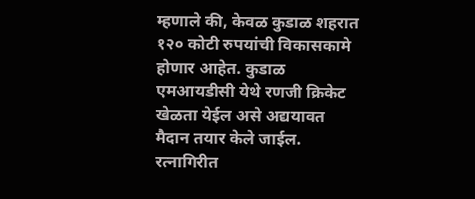म्हणाले की, केवळ कुडाळ शहरात १२० कोटी रुपयांची विकासकामे होणार आहेत. कुडाळ एमआयडीसी येथे रणजी क्रिकेट खेळता येईल असे अद्ययावत मैदान तयार केले जाईल. रत्नागिरीत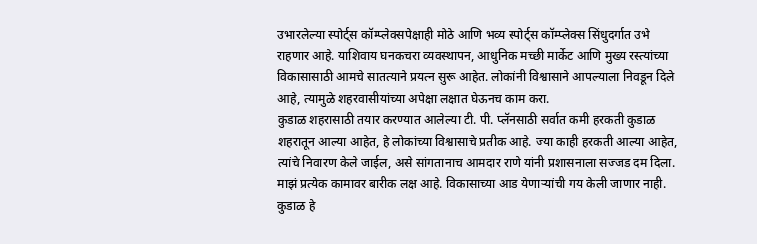उभारलेल्या स्पोर्ट्स कॉम्प्लेक्सपेक्षाही मोठे आणि भव्य स्पोर्ट्स कॉम्प्लेक्स सिंधुदर्गात उभे राहणार आहे. याशिवाय घनकचरा व्यवस्थापन, आधुनिक मच्छी मार्केट आणि मुख्य रस्त्यांच्या विकासासाठी आमचे सातत्याने प्रयत्न सुरू आहेत. लोकांनी विश्वासाने आपल्याला निवडून दिले आहे, त्यामुळे शहरवासीयांच्या अपेक्षा लक्षात घेऊनच काम करा.
कुडाळ शहरासाठी तयार करण्यात आलेल्या टी. पी. प्लॅनसाठी सर्वात कमी हरकती कुडाळ शहरातून आल्या आहेत, हे लोकांच्या विश्वासाचे प्रतीक आहे. ज्या काही हरकती आल्या आहेत, त्यांचे निवारण केले जाईल, असे सांगतानाच आमदार राणे यांनी प्रशासनाला सज्जड दम दिला. माझं प्रत्येक कामावर बारीक लक्ष आहे. विकासाच्या आड येणाऱ्यांची गय केली जाणार नाही. कुडाळ हे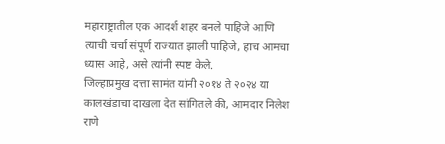महाराष्ट्रातील एक आदर्श शहर बनले पाहिजे आणि त्याची चर्चा संपूर्ण राज्यात झाली पाहिजे, हाच आमचा ध्यास आहे, असे त्यांनी स्पष्ट केले.
जिल्हाप्रमुख दत्ता सामंत यांनी २०१४ ते २०२४ या कालखंडाचा दाखला देत सांगितले की, आमदार निलेश राणे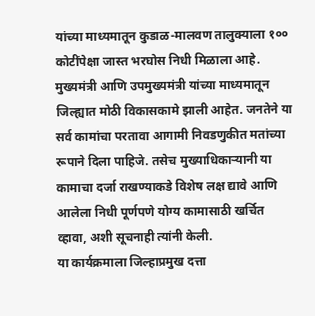यांच्या माध्यमातून कुडाळ-मालवण तालुक्याला १०० कोटींपेक्षा जास्त भरघोस निधी मिळाला आहे. मुख्यमंत्री आणि उपमुख्यमंत्री यांच्या माध्यमातून जिल्ह्यात मोठी विकासकामे झाली आहेत. जनतेने या सर्व कामांचा परतावा आगामी निवडणुकीत मतांच्या रूपाने दिला पाहिजे. तसेच मुख्याधिकाऱ्यानी या कामाचा दर्जा राखण्याकडे विशेष लक्ष द्यावे आणि आलेला निधी पूर्णपणे योग्य कामासाठी खर्चित व्हावा, अशी सूचनाही त्यांनी केली.
या कार्यक्रमाला जिल्हाप्रमुख दत्ता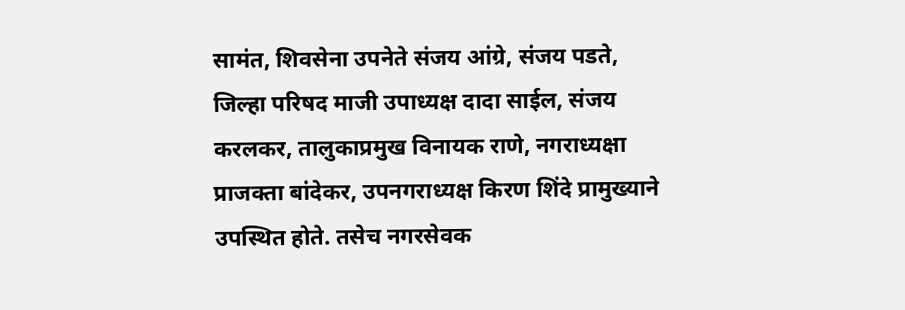सामंत, शिवसेना उपनेते संजय आंग्रे, संजय पडते, जिल्हा परिषद माजी उपाध्यक्ष दादा साईल, संजय करलकर, तालुकाप्रमुख विनायक राणे, नगराध्यक्षा प्राजक्ता बांदेकर, उपनगराध्यक्ष किरण शिंदे प्रामुख्याने उपस्थित होते. तसेच नगरसेवक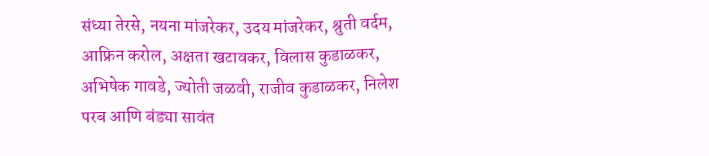संध्या तेरसे, नयना मांजरेकर, उदय मांजरेकर, श्रुती वर्दम, आफ्रिन करोल, अक्षता खटावकर, विलास कुडाळकर, अभिषेक गावडे, ज्योती जळवी, राजीव कुडाळकर, निलेश परब आणि बंड्या सावंत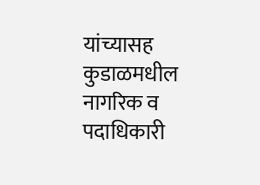यांच्यासह कुडाळमधील नागरिक व पदाधिकारी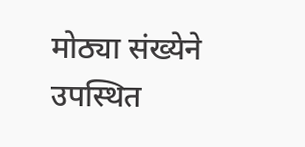मोठ्या संख्येने उपस्थित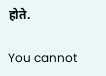होते.

You cannot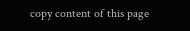copy content of this page